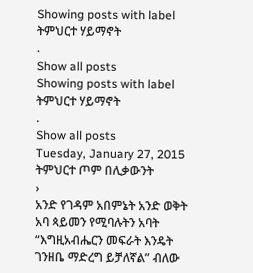Showing posts with label
ትምህርተ ሃይማኖት
.
Show all posts
Showing posts with label
ትምህርተ ሃይማኖት
.
Show all posts
Tuesday, January 27, 2015
ትምህርተ ጦም በሊቃውንት
›
አንድ የገዳም አበምኔት አንድ ወቅት አባ ጳይመን የሚባሉትን አባት “እግዚአብሔርን መፍራት እንዴት ገንዘቤ ማድረግ ይቻለኛል” ብለው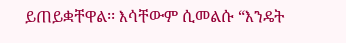ይጠይቋቸዋል፡፡ እሳቸውም ሲመልሱ “እንዴት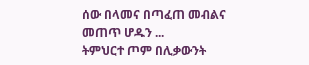ሰው በላመና በጣፈጠ መብልና መጠጥ ሆዱን ...
ትምህርተ ጦም በሊቃውንት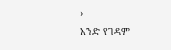›
አንድ የገዳም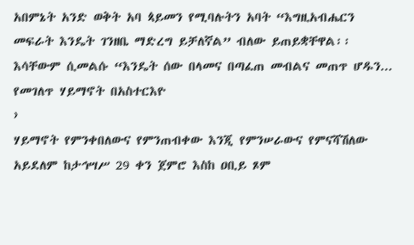አበምኔት አንድ ወቅት አባ ጳይመን የሚባሉትን አባት “እግዚአብሔርን መፍራት እንዴት ገንዘቤ ማድረግ ይቻለኛል” ብለው ይጠይቋቸዋል፡፡ እሳቸውም ሲመልሱ “እንዴት ሰው በላመና በጣፈጠ መብልና መጠጥ ሆዱን...
የመገለጥ ሃይማኖት በአስተርእዮ
›
ሃይማኖት የምንቀበለውና የምንጠብቀው እንጂ የምንሠራውና የምናሻሽለው አይደለም ከታኅሣሥ 29 ቀን ጀምሮ እስከ ዐቢይ ጾም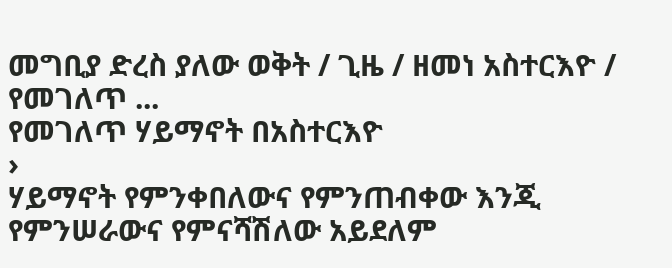መግቢያ ድረስ ያለው ወቅት / ጊዜ / ዘመነ አስተርእዮ / የመገለጥ ...
የመገለጥ ሃይማኖት በአስተርእዮ
›
ሃይማኖት የምንቀበለውና የምንጠብቀው እንጂ የምንሠራውና የምናሻሽለው አይደለም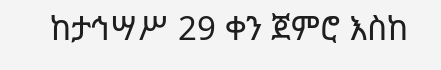ከታኅሣሥ 29 ቀን ጀምሮ እስከ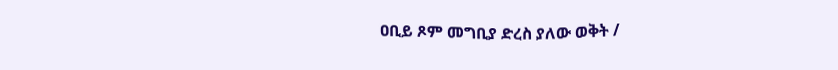ዐቢይ ጾም መግቢያ ድረስ ያለው ወቅት /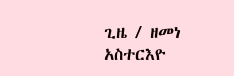ጊዜ / ዘመነ አስተርእዮ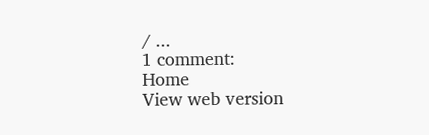/ ...
1 comment:
Home
View web version